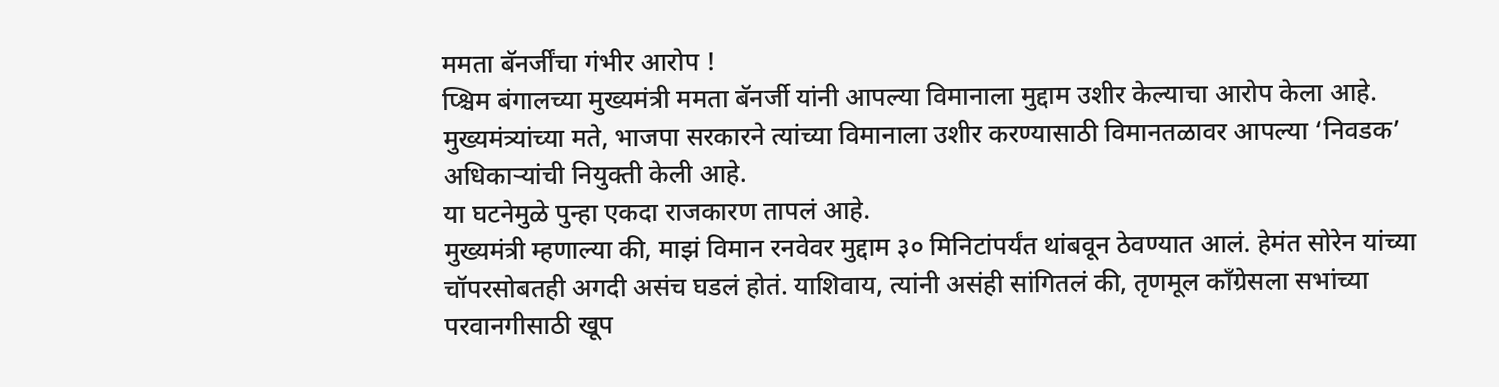ममता बॅनर्जींचा गंभीर आरोप !
प्श्चिम बंगालच्या मुख्यमंत्री ममता बॅनर्जी यांनी आपल्या विमानाला मुद्दाम उशीर केल्याचा आरोप केला आहे. मुख्यमंत्र्यांच्या मते, भाजपा सरकारने त्यांच्या विमानाला उशीर करण्यासाठी विमानतळावर आपल्या ‘निवडक’ अधिकाऱ्यांची नियुक्ती केली आहे.
या घटनेमुळे पुन्हा एकदा राजकारण तापलं आहे.
मुख्यमंत्री म्हणाल्या की, माझं विमान रनवेवर मुद्दाम ३० मिनिटांपर्यंत थांबवून ठेवण्यात आलं. हेमंत सोरेन यांच्या चॉपरसोबतही अगदी असंच घडलं होतं. याशिवाय, त्यांनी असंही सांगितलं की, तृणमूल काँग्रेसला सभांच्या परवानगीसाठी खूप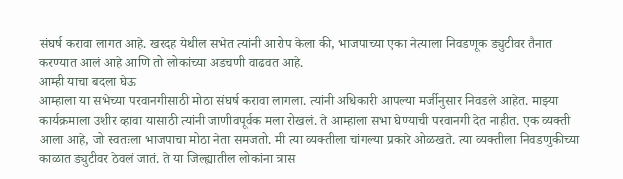संघर्ष करावा लागत आहे. खरदह येथील सभेत त्यांनी आरोप केला की, भाजपाच्या एका नेत्याला निवडणूक ड्युटीवर तैनात करण्यात आलं आहे आणि तो लोकांच्या अडचणी वाढवत आहे.
आम्ही याचा बदला घेऊ
आम्हाला या सभेच्या परवानगीसाठी मोठा संघर्ष करावा लागला. त्यांनी अधिकारी आपल्या मर्जीनुसार निवडले आहेत. माझ्या कार्यक्रमाला उशीर व्हावा यासाठी त्यांनी जाणीवपूर्वक मला रोखलं. ते आम्हाला सभा घेण्याची परवानगी देत नाहीत. एक व्यक्ती आला आहे, जो स्वतःला भाजपाचा मोठा नेता समजतो. मी त्या व्यक्तीला चांगल्या प्रकारे ओळखते. त्या व्यक्तीला निवडणुकीच्या काळात ड्युटीवर ठेवलं जातं. ते या जिल्ह्यातील लोकांना त्रास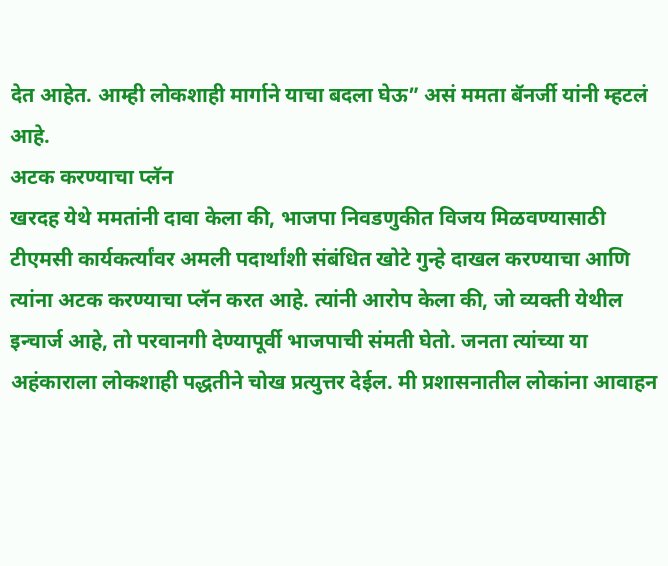देत आहेत. आम्ही लोकशाही मार्गाने याचा बदला घेऊ” असं ममता बॅनर्जी यांनी म्हटलं आहे.
अटक करण्याचा प्लॅन
खरदह येथे ममतांनी दावा केला की, भाजपा निवडणुकीत विजय मिळवण्यासाठी टीएमसी कार्यकर्त्यांवर अमली पदार्थांशी संबंधित खोटे गुन्हे दाखल करण्याचा आणि त्यांना अटक करण्याचा प्लॅन करत आहे. त्यांनी आरोप केला की, जो व्यक्ती येथील इन्चार्ज आहे, तो परवानगी देण्यापूर्वी भाजपाची संमती घेतो. जनता त्यांच्या या अहंकाराला लोकशाही पद्धतीने चोख प्रत्युत्तर देईल. मी प्रशासनातील लोकांना आवाहन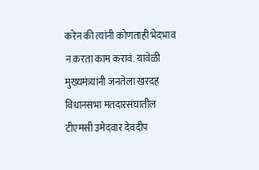करेन की त्यांनी कोणताही भेदभाव न करता काम करावं. यावेळी मुख्यमंत्र्यांनी जनतेला खरदह विधानसभा मतदारसंघातील टीएमसी उमेदवार देवदीप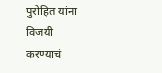पुरोहित यांना विजयी करण्याचं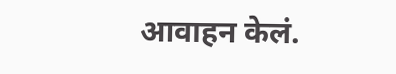आवाहन केलं.